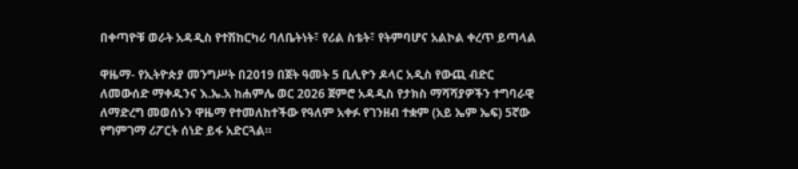በቀጣዮቹ ወራት አዳዲስ የተሽከርካሪ ባለቤትነት፣ የሪል ስቴት፣ የትምባሆና አልኮል ቀረጥ ይጣላል

ዋዜማ- የኢትዮጵያ መንግሥት በ2019 በጀት ዓመት 5 ቢሊዮን ዶላር አዲስ የውጪ ብድር ለመውሰድ ማቀዱንና እ.ኤ.አ ከሐምሌ ወር 2026 ጀምሮ አዳዲስ የታክስ ማሻሻያዎችን ተግባራዊ ለማድረግ መወሰኑን ዋዜማ የተመለከተችው የዓለም አቀፉ የገንዘብ ተቋም (አይ ኤም ኤፍ) 5ኛው የግምገማ ሪፖርት ሰነድ ይፋ አድርጓል።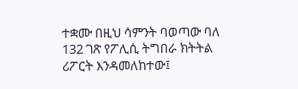ተቋሙ በዚህ ሳምንት ባወጣው ባለ 132 ገጽ የፖሊሲ ትግበራ ክትትል ሪፖርት እንዳመለከተው፤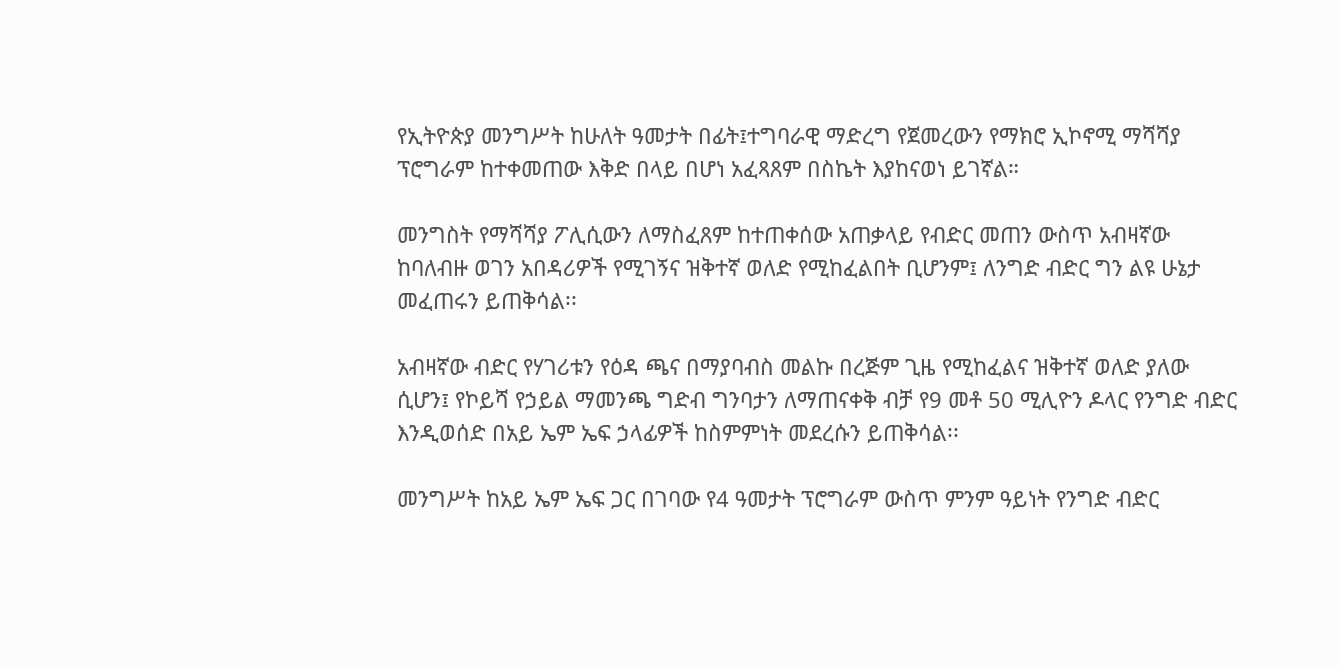የኢትዮጵያ መንግሥት ከሁለት ዓመታት በፊት፤ተግባራዊ ማድረግ የጀመረውን የማክሮ ኢኮኖሚ ማሻሻያ ፕሮግራም ከተቀመጠው እቅድ በላይ በሆነ አፈጻጸም በስኬት እያከናወነ ይገኛል።

መንግስት የማሻሻያ ፖሊሲውን ለማስፈጸም ከተጠቀሰው አጠቃላይ የብድር መጠን ውስጥ አብዛኛው ከባለብዙ ወገን አበዳሪዎች የሚገኝና ዝቅተኛ ወለድ የሚከፈልበት ቢሆንም፤ ለንግድ ብድር ግን ልዩ ሁኔታ መፈጠሩን ይጠቅሳል፡፡

አብዛኛው ብድር የሃገሪቱን የዕዳ ጫና በማያባብስ መልኩ በረጅም ጊዜ የሚከፈልና ዝቅተኛ ወለድ ያለው ሲሆን፤ የኮይሻ የኃይል ማመንጫ ግድብ ግንባታን ለማጠናቀቅ ብቻ የ9 መቶ 50 ሚሊዮን ዶላር የንግድ ብድር እንዲወሰድ በአይ ኤም ኤፍ ኃላፊዎች ከስምምነት መደረሱን ይጠቅሳል፡፡

መንግሥት ከአይ ኤም ኤፍ ጋር በገባው የ4 ዓመታት ፕሮግራም ውስጥ ምንም ዓይነት የንግድ ብድር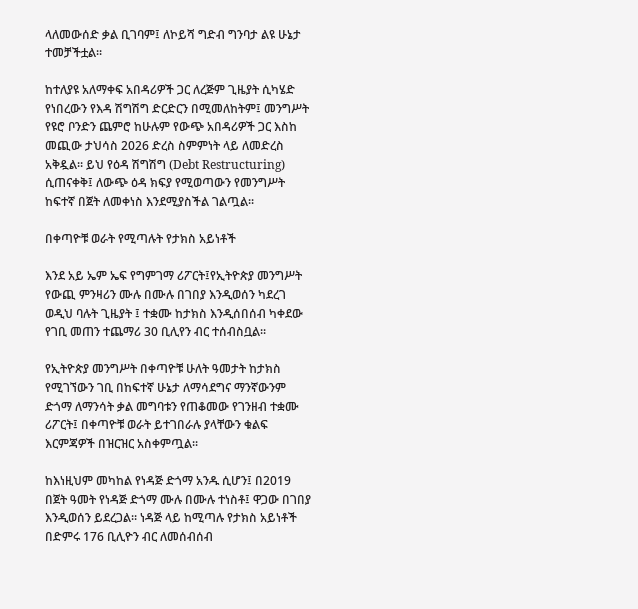ላለመውሰድ ቃል ቢገባም፤ ለኮይሻ ግድብ ግንባታ ልዩ ሁኔታ ተመቻችቷል፡፡

ከተለያዩ አለማቀፍ አበዳሪዎች ጋር ለረጅም ጊዜያት ሲካሄድ የነበረውን የእዳ ሽግሽግ ድርድርን በሚመለከትም፤ መንግሥት የዩሮ ቦንድን ጨምሮ ከሁሉም የውጭ አበዳሪዎች ጋር እስከ መጪው ታህሳስ 2026 ድረስ ስምምነት ላይ ለመድረስ አቅዷል። ይህ የዕዳ ሽግሽግ (Debt Restructuring) ሲጠናቀቅ፤ ለውጭ ዕዳ ክፍያ የሚወጣውን የመንግሥት ከፍተኛ በጀት ለመቀነስ እንደሚያስችል ገልጧል፡፡

በቀጣዮቹ ወራት የሚጣሉት የታክስ አይነቶች

እንደ አይ ኤም ኤፍ የግምገማ ሪፖርት፤የኢትዮጵያ መንግሥት የውጪ ምንዛሪን ሙሉ በሙሉ በገበያ እንዲወሰን ካደረገ ወዲህ ባሉት ጊዜያት ፤ ተቋሙ ከታክስ እንዲሰበሰብ ካቀደው የገቢ መጠን ተጨማሪ 30 ቢሊየን ብር ተሰብስቧል፡፡

የኢትዮጵያ መንግሥት በቀጣዮቹ ሁለት ዓመታት ከታክስ የሚገኘውን ገቢ በከፍተኛ ሁኔታ ለማሳደግና ማንኛውንም ድጎማ ለማንሳት ቃል መግባቱን የጠቆመው የገንዘብ ተቋሙ ሪፖርት፤ በቀጣዮቹ ወራት ይተገበራሉ ያላቸውን ቁልፍ እርምጃዎች በዝርዝር አስቀምጧል፡፡

ከእነዚህም መካከል የነዳጅ ድጎማ አንዱ ሲሆን፤ በ2019 በጀት ዓመት የነዳጅ ድጎማ ሙሉ በሙሉ ተነስቶ፤ ዋጋው በገበያ እንዲወሰን ይደረጋል። ነዳጅ ላይ ከሚጣሉ የታክስ አይነቶች በድምሩ 176 ቢሊዮን ብር ለመሰብሰብ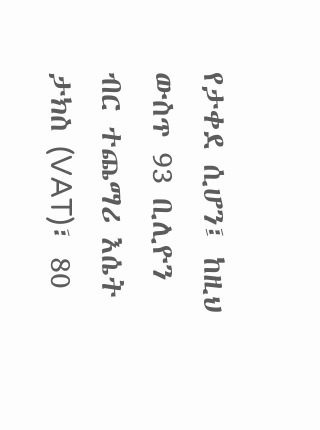የታቀደ ሲሆን፤ ከዚህ ውስጥ 93 ቢሊዮን ብር ተጨማሪ እሴት ታክስ (VAT)፣ 80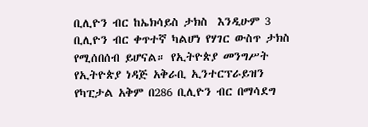ቢሊዮን ብር ከኤክሳይስ ታክስ  እንዲሁም 3 ቢሊዮን ብር ቀጥተኛ ካልሆነ የሃገር ውስጥ ታክስ የሚሰበሰብ ይሆናል። የኢትዮጵያ መንግሥት የኢትዮጵያ ነዳጅ አቅራቢ ኢንተርፕራይዝን የካፒታል አቅም በ286 ቢሊዮን ብር በማሳደግ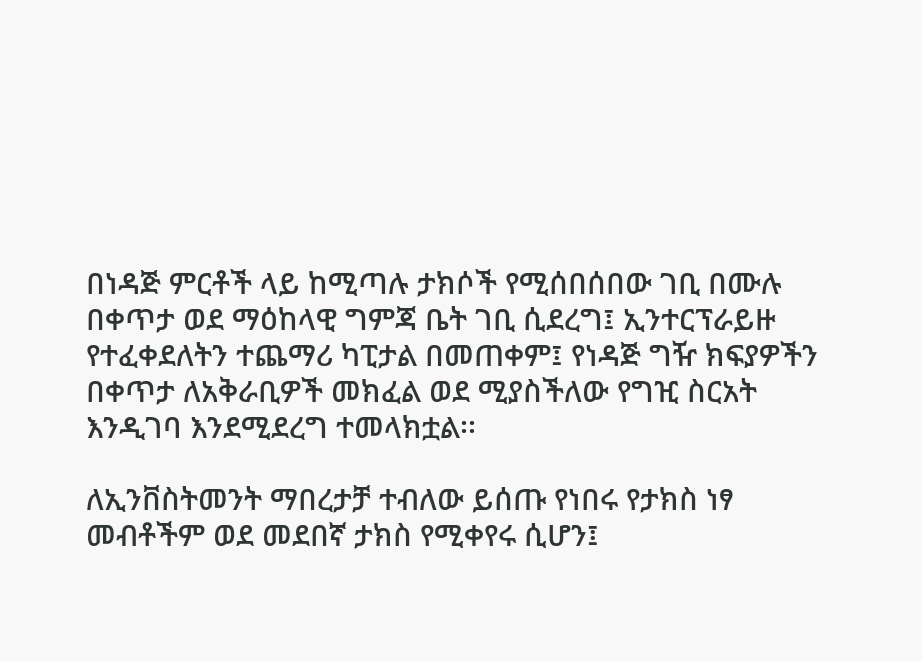በነዳጅ ምርቶች ላይ ከሚጣሉ ታክሶች የሚሰበሰበው ገቢ በሙሉ በቀጥታ ወደ ማዕከላዊ ግምጃ ቤት ገቢ ሲደረግ፤ ኢንተርፕራይዙ የተፈቀደለትን ተጨማሪ ካፒታል በመጠቀም፤ የነዳጅ ግዥ ክፍያዎችን በቀጥታ ለአቅራቢዎች መክፈል ወደ ሚያስችለው የግዢ ስርአት እንዲገባ እንደሚደረግ ተመላክቷል፡፡

ለኢንቨስትመንት ማበረታቻ ተብለው ይሰጡ የነበሩ የታክስ ነፃ መብቶችም ወደ መደበኛ ታክስ የሚቀየሩ ሲሆን፤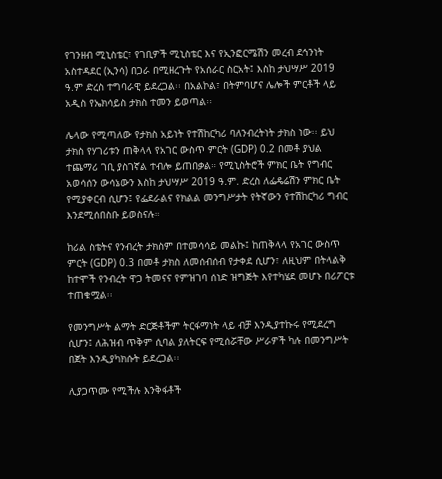የገንዘብ ሚኒስቴር፣ የገቢዎች ሚኒስቴር እና የኢንፎርሜሽን መረብ ደኅንነት አስተዳደር (ኢንሳ) በጋራ በሚዘረጉት የአሰራር ስርአት፤ እስከ ታህሣሥ 2019 ዓ.ም ድረስ ተግባራዊ ይደረጋል፡፡ በአልኮል፣ በትምባሆና ሌሎች ምርቶች ላይ አዲስ የኤክሳይስ ታክስ ተመን ይወጣል፡፡

ሌላው የሚጣለው የታክስ አይነት የተሽከርካሪ ባለንብረትነት ታክስ ነው፡፡ ይህ ታክስ የሃገሪቱን ጠቅላላ የአገር ውስጥ ምርት (GDP) 0.2 በመቶ ያህል ተጨማሪ ገቢ ያስገኛል ተብሎ ይጠበቃል። የሚኒስትሮች ምክር ቤት የግብር አወሳሰን ውሳኔውን እስከ ታህሣሥ 2019 ዓ.ም. ድረስ ለፌዴሬሽን ምክር ቤት የሚያቀርብ ሲሆን፤ የፌደራልና የክልል መንግሥታት የትኛውን የተሽከርካሪ ግብር እንደሚሰበስቡ ይወስናሉ።

ከሪል ስቴትና የንብረት ታክስም በተመሳሳይ መልኩ፤ ከጠቅላላ የአገር ውስጥ ምርት (GDP) 0.3 በመቶ ታክስ ለመሰብሰብ የታቀደ ሲሆን፣ ለዚህም በትላልቅ ከተሞች የንብረት ዋጋ ትመናና የምዝገባ ሰነድ ዝግጅት እየተካሄደ መሆኑ በሪፖርቱ ተጠቁሟል፡፡

የመንግሥት ልማት ድርጅቶችም ትርፋማነት ላይ ብቻ እንዲያተኩሩ የሚደረግ ሲሆን፤ ለሕዝብ ጥቅም ሲባል ያለትርፍ የሚሰሯቸው ሥራዎች ካሉ በመንግሥት በጀት እንዲያካክሱት ይደረጋል፡፡

ሊያጋጥሙ የሚችሉ እንቅፋቶች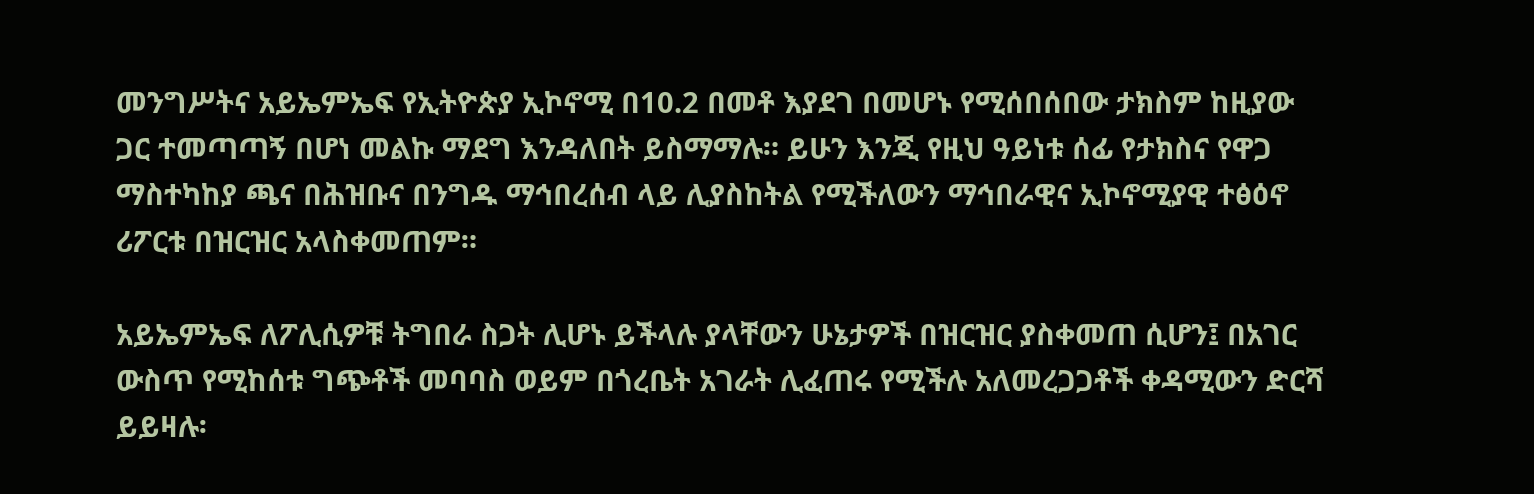መንግሥትና አይኤምኤፍ የኢትዮጵያ ኢኮኖሚ በ10.2 በመቶ እያደገ በመሆኑ የሚሰበሰበው ታክስም ከዚያው ጋር ተመጣጣኝ በሆነ መልኩ ማደግ እንዳለበት ይስማማሉ። ይሁን እንጂ የዚህ ዓይነቱ ሰፊ የታክስና የዋጋ ማስተካከያ ጫና በሕዝቡና በንግዱ ማኅበረሰብ ላይ ሊያስከትል የሚችለውን ማኅበራዊና ኢኮኖሚያዊ ተፅዕኖ ሪፖርቱ በዝርዝር አላስቀመጠም።

አይኤምኤፍ ለፖሊሲዎቹ ትግበራ ስጋት ሊሆኑ ይችላሉ ያላቸውን ሁኔታዎች በዝርዝር ያስቀመጠ ሲሆን፤ በአገር ውስጥ የሚከሰቱ ግጭቶች መባባስ ወይም በጎረቤት አገራት ሊፈጠሩ የሚችሉ አለመረጋጋቶች ቀዳሚውን ድርሻ ይይዛሉ፡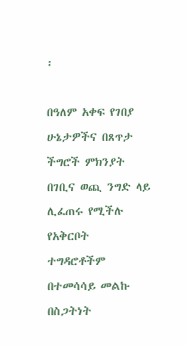፡

በዓለም አቀፍ የገበያ ሁኔታዎችና በጸጥታ ችግሮች ምክንያት በገቢና ወጪ ንግድ ላይ ሊፈጠሩ የሚችሉ የአቅርቦት ተግዳሮቶችም በተመሳሳይ መልኩ በስጋትነት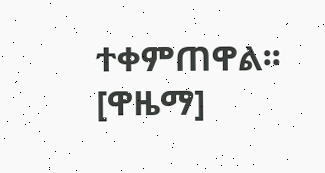ተቀምጠዋል፡፡[ዋዜማ]